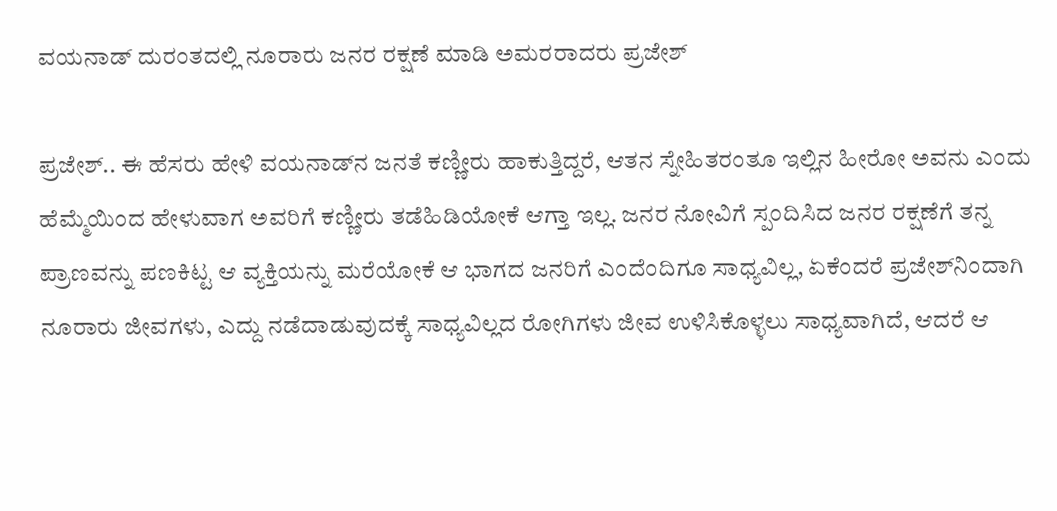ವಯನಾಡ್‌ ದುರಂತದಲ್ಲಿ ನೂರಾರು ಜನರ ರಕ್ಷಣೆ ಮಾಡಿ ಅಮರರಾದರು ಪ್ರಜೇಶ್‌

ಪ್ರಜೇಶ್‌.. ಈ ಹೆಸರು ಹೇಳಿ ವಯನಾಡ್‌ನ ಜನತೆ ಕಣ್ಣೀರು ಹಾಕುತ್ತಿದ್ದರೆ, ಆತನ ಸ್ನೇಹಿತರಂತೂ ಇಲ್ಲಿನ ಹೀರೋ ಅವನು ಎಂದು ಹೆಮ್ಮೆಯಿಂದ ಹೇಳುವಾಗ ಅವರಿಗೆ ಕಣ್ಣೀರು ತಡೆಹಿಡಿಯೋಕೆ ಆಗ್ತಾ ಇಲ್ಲ. ಜನರ ನೋವಿಗೆ ಸ್ಪಂದಿಸಿದ ಜನರ ರಕ್ಷಣೆಗೆ ತನ್ನ ಪ್ರಾಣವನ್ನು ಪಣಕಿಟ್ಟ ಆ ವ್ಯಕ್ತಿಯನ್ನು ಮರೆಯೋಕೆ ಆ ಭಾಗದ ಜನರಿಗೆ ಎಂದೆಂದಿಗೂ ಸಾಧ್ಯವಿಲ್ಲ, ಏಕೆಂದರೆ ಪ್ರಜೇಶ್‌ನಿಂದಾಗಿ ನೂರಾರು ಜೀವಗಳು, ಎದ್ದು ನಡೆದಾಡುವುದಕ್ಕೆ ಸಾಧ್ಯವಿಲ್ಲದ ರೋಗಿಗಳು ಜೀವ ಉಳಿಸಿಕೊಳ್ಳಲು ಸಾಧ್ಯವಾಗಿದೆ, ಆದರೆ ಆ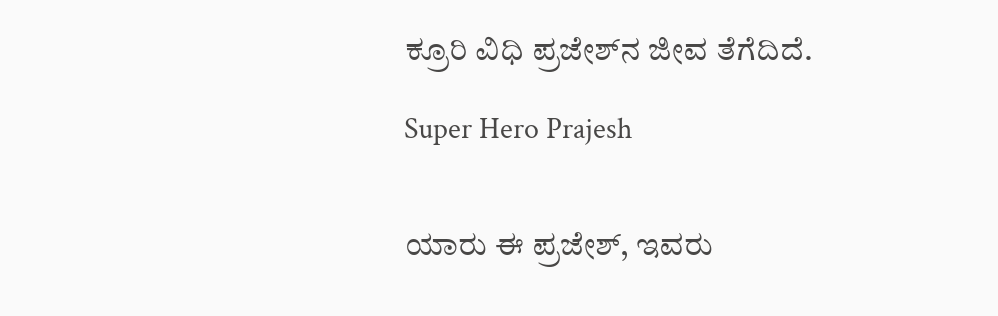ಕ್ರೂರಿ ವಿಧಿ ಪ್ರಜೇಶ್‌ನ ಜೀವ ತೆಗೆದಿದೆ.

Super Hero Prajesh


ಯಾರು ಈ ಪ್ರಜೇಶ್‌, ಇವರು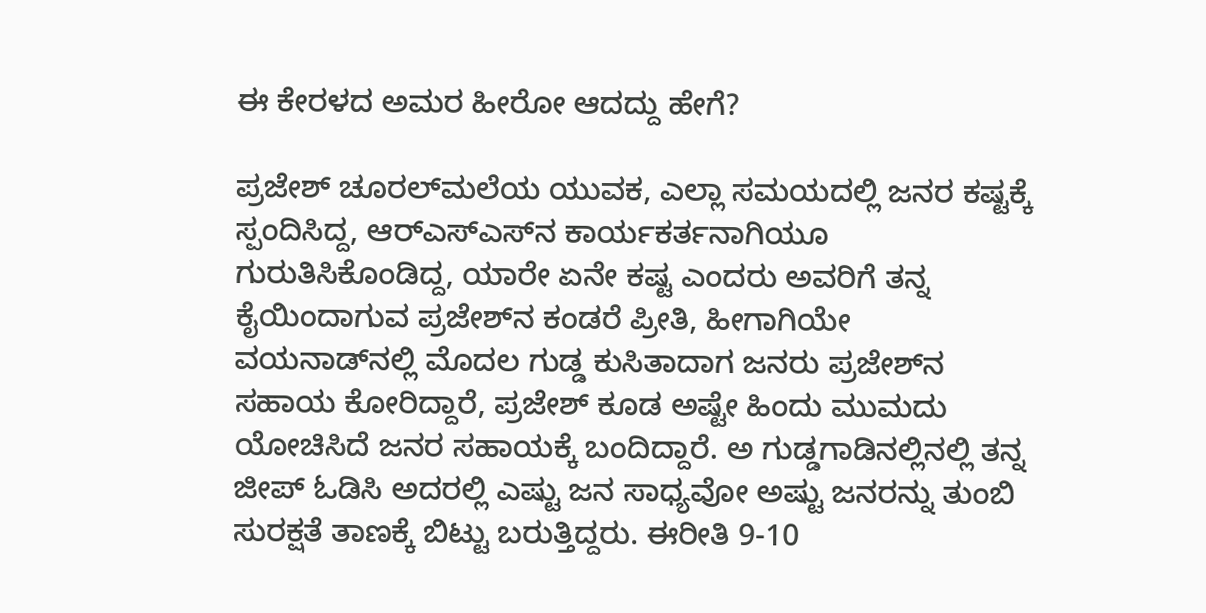ಈ ಕೇರಳದ ಅಮರ ಹೀರೋ ಆದದ್ದು ಹೇಗೆ?

ಪ್ರಜೇಶ್‌ ಚೂರಲ್‌ಮಲೆಯ ಯುವಕ, ಎಲ್ಲಾ ಸಮಯದಲ್ಲಿ ಜನರ ಕಷ್ಟಕ್ಕೆ ಸ್ಪಂದಿಸಿದ್ದ, ಆರ್‌ಎಸ್‌ಎಸ್‌ನ ಕಾರ್ಯಕರ್ತನಾಗಿಯೂ ಗುರುತಿಸಿಕೊಂಡಿದ್ದ, ಯಾರೇ ಏನೇ ಕಷ್ಟ ಎಂದರು ಅವರಿಗೆ ತನ್ನ ಕೈಯಿಂದಾಗುವ ಪ್ರಜೇಶ್‌ನ ಕಂಡರೆ ಪ್ರೀತಿ, ಹೀಗಾಗಿಯೇ ವಯನಾಡ್‌ನಲ್ಲಿ ಮೊದಲ ಗುಡ್ಡ ಕುಸಿತಾದಾಗ ಜನರು ಪ್ರಜೇಶ್‌ನ ಸಹಾಯ ಕೋರಿದ್ದಾರೆ, ಪ್ರಜೇಶ್‌ ಕೂಡ ಅಷ್ಟೇ ಹಿಂದು ಮುಮದು ಯೋಚಿಸಿದೆ ಜನರ ಸಹಾಯಕ್ಕೆ ಬಂದಿದ್ದಾರೆ. ಅ ಗುಡ್ಡಗಾಡಿನಲ್ಲಿನಲ್ಲಿ ತನ್ನ ಜೀಪ್‌ ಓಡಿಸಿ ಅದರಲ್ಲಿ ಎಷ್ಟು ಜನ ಸಾಧ್ಯವೋ ಅಷ್ಟು ಜನರನ್ನು ತುಂಬಿ ಸುರಕ್ಷತೆ ತಾಣಕ್ಕೆ ಬಿಟ್ಟು ಬರುತ್ತಿದ್ದರು. ಈರೀತಿ 9-10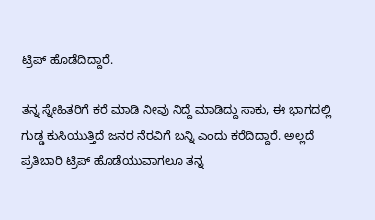ಟ್ರಿಪ್‌ ಹೊಡೆದಿದ್ದಾರೆ.

ತನ್ನ ಸ್ನೇಹಿತರಿಗೆ ಕರೆ ಮಾಡಿ ನೀವು ನಿದ್ದೆ ಮಾಡಿದ್ದು ಸಾಕು, ಈ ಭಾಗದಲ್ಲಿ ಗುಡ್ಡ ಕುಸಿಯುತ್ತಿದೆ ಜನರ ನೆರವಿಗೆ ಬನ್ನಿ ಎಂದು ಕರೆದಿದ್ದಾರೆ. ಅಲ್ಲದೆ ಪ್ರತಿಬಾರಿ ಟ್ರಿಪ್ ಹೊಡೆಯುವಾಗಲೂ ತನ್ನ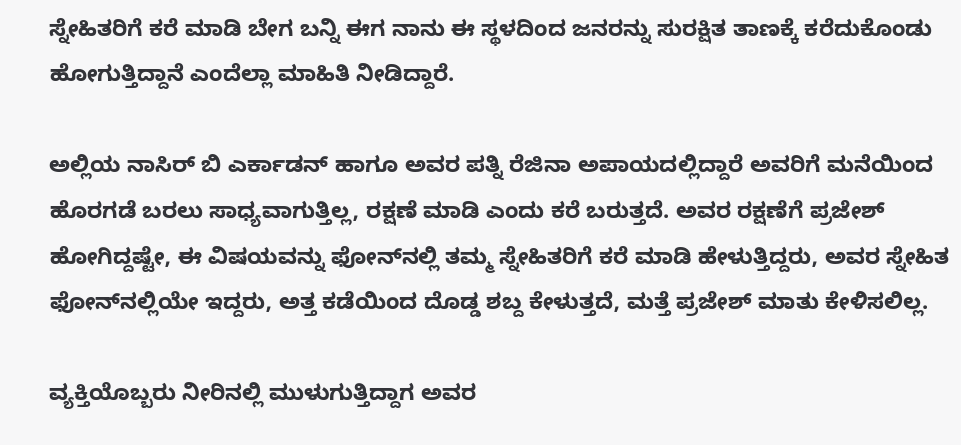ಸ್ನೇಹಿತರಿಗೆ ಕರೆ ಮಾಡಿ ಬೇಗ ಬನ್ನಿ ಈಗ ನಾನು ಈ ಸ್ಥಳದಿಂದ ಜನರನ್ನು ಸುರಕ್ಷಿತ ತಾಣಕ್ಕೆ ಕರೆದುಕೊಂಡು ಹೋಗುತ್ತಿದ್ದಾನೆ ಎಂದೆಲ್ಲಾ ಮಾಹಿತಿ ನೀಡಿದ್ದಾರೆ.

ಅಲ್ಲಿಯ ನಾಸಿರ್ ಬಿ ಎರ್ಕಾಡನ್ ಹಾಗೂ ಅವರ ಪತ್ನಿ ರೆಜಿನಾ ಅಪಾಯದಲ್ಲಿದ್ದಾರೆ ಅವರಿಗೆ ಮನೆಯಿಂದ ಹೊರಗಡೆ ಬರಲು ಸಾಧ್ಯವಾಗುತ್ತಿಲ್ಲ, ರಕ್ಷಣೆ ಮಾಡಿ ಎಂದು ಕರೆ ಬರುತ್ತದೆ. ಅವರ ರಕ್ಷಣೆಗೆ ಪ್ರಜೇಶ್‌ ಹೋಗಿದ್ದಷ್ಟೇ, ಈ ವಿಷಯವನ್ನು ಫೋನ್‌ನಲ್ಲಿ ತಮ್ಮ ಸ್ನೇಹಿತರಿಗೆ ಕರೆ ಮಾಡಿ ಹೇಳುತ್ತಿದ್ದರು, ಅವರ ಸ್ನೇಹಿತ ಫೋನ್‌ನಲ್ಲಿಯೇ ಇದ್ದರು, ಅತ್ತ ಕಡೆಯಿಂದ ದೊಡ್ಡ ಶಬ್ದ ಕೇಳುತ್ತದೆ, ಮತ್ತೆ ಪ್ರಜೇಶ್ ಮಾತು ಕೇಳಿಸಲಿಲ್ಲ.

ವ್ಯಕ್ತಿಯೊಬ್ಬರು ನೀರಿನಲ್ಲಿ ಮುಳುಗುತ್ತಿದ್ದಾಗ ಅವರ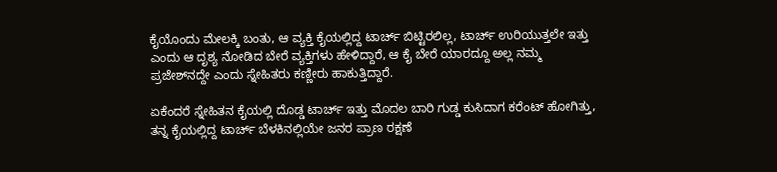ಕೈಯೊಂದು ಮೇಲಕ್ಕಿ ಬಂತು, ಆ ವ್ಯಕ್ತಿ ಕೈಯಲ್ಲಿದ್ದ ಟಾರ್ಚ್‌ ಬಿಟ್ಟಿರಲಿಲ್ಲ, ಟಾರ್ಚ್‌ ಉರಿಯುತ್ತಲೇ ಇತ್ತು ಎಂದು ಆ ದೃಶ್ಯ ನೋಡಿದ ಬೇರೆ ವ್ಯಕ್ತಿಗಳು ಹೇಳಿದ್ದಾರೆ, ಆ ಕೈ ಬೇರೆ ಯಾರದ್ದೂ ಅಲ್ಲ ನಮ್ಮ ಪ್ರಜೇಶ್‌ನದ್ದೇ ಎಂದು ಸ್ನೇಹಿತರು ಕಣ್ಣೀರು ಹಾಕುತ್ತಿದ್ದಾರೆ.

ಏಕೆಂದರೆ ಸ್ನೇಹಿತನ ಕೈಯಲ್ಲಿ ದೊಡ್ಡ ಟಾರ್ಚ್‌ ಇತ್ತು ಮೊದಲ ಬಾರಿ ಗುಡ್ಡ ಕುಸಿದಾಗ ಕರೆಂಟ್‌ ಹೋಗಿತ್ತು, ತನ್ನ ಕೈಯಲ್ಲಿದ್ದ ಟಾರ್ಚ್ ಬೆಳಕಿನಲ್ಲಿಯೇ ಜನರ ಪ್ರಾಣ ರಕ್ಷಣೆ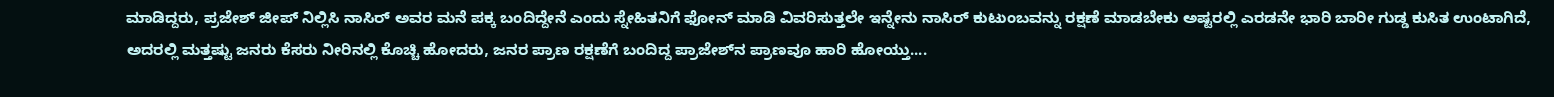ಮಾಡಿದ್ದರು, ಪ್ರಜೇಶ್‌ ಜೀಪ್‌ ನಿಲ್ಲಿಸಿ ನಾಸಿರ್ ಅವರ ಮನೆ ಪಕ್ಕ ಬಂದಿದ್ದೇನೆ ಎಂದು ಸ್ನೇಹಿತನಿಗೆ ಫೋನ್‌ ಮಾಡಿ ವಿವರಿಸುತ್ತಲೇ ಇನ್ನೇನು ನಾಸಿರ್ ಕುಟುಂಬವನ್ನು ರಕ್ಷಣೆ ಮಾಡಬೇಕು ಅಷ್ಟರಲ್ಲಿ ಎರಡನೇ ಭಾರಿ ಬಾರೀ ಗುಡ್ಡ ಕುಸಿತ ಉಂಟಾಗಿದೆ, ಅದರಲ್ಲಿ ಮತ್ತಷ್ಟು ಜನರು ಕೆಸರು ನೀರಿನಲ್ಲಿ ಕೊಚ್ಚಿ ಹೋದರು, ಜನರ ಪ್ರಾಣ ರಕ್ಷಣೆಗೆ ಬಂದಿದ್ದ ಪ್ರಾಜೇಶ್‌ನ ಪ್ರಾಣವೂ ಹಾರಿ ಹೋಯ್ತು....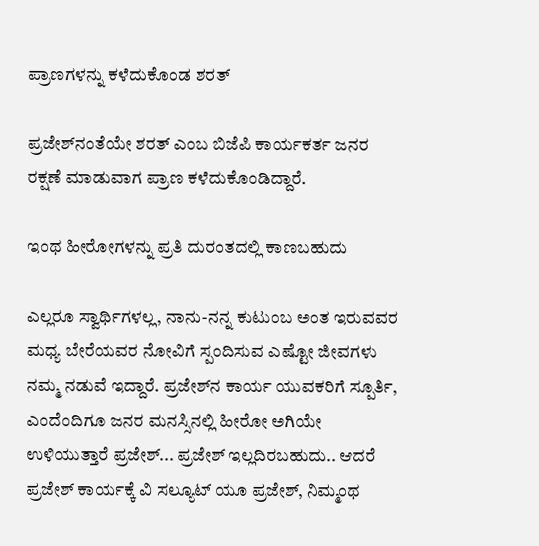ಪ್ರಾಣಗಳನ್ನು ಕಳೆದುಕೊಂಡ ಶರತ್‌

ಪ್ರಜೇಶ್‌ನಂತೆಯೇ ಶರತ್‌ ಎಂಬ ಬಿಜೆಪಿ ಕಾರ್ಯಕರ್ತ ಜನರ ರಕ್ಷಣೆ ಮಾಡುವಾಗ ಪ್ರಾಣ ಕಳೆದುಕೊಂಡಿದ್ದಾರೆ.

ಇಂಥ ಹೀರೋಗಳನ್ನು ಪ್ರತಿ ದುರಂತದಲ್ಲಿ ಕಾಣಬಹುದು

ಎಲ್ಲರೂ ಸ್ವಾರ್ಥಿಗಳಲ್ಲ, ನಾನು-ನನ್ನ ಕುಟುಂಬ ಅಂತ ಇರುವವರ ಮಧ್ಯ ಬೇರೆಯವರ ನೋವಿಗೆ ಸ್ಪಂದಿಸುವ ಎಷ್ಟೋ ಜೀವಗಳು ನಮ್ಮ ನಡುವೆ ಇದ್ದಾರೆ. ಪ್ರಜೇಶ್‌ನ ಕಾರ್ಯ ಯುವಕರಿಗೆ ಸ್ಪೂರ್ತಿ, ಎಂದೆಂದಿಗೂ ಜನರ ಮನಸ್ಸಿನಲ್ಲಿ ಹೀರೋ ಅಗಿಯೇ ಉಳಿಯುತ್ತಾರೆ ಪ್ರಜೇಶ್‌... ಪ್ರಜೇಶ್‌ ಇಲ್ಲದಿರಬಹುದು.. ಆದರೆ ಪ್ರಜೇಶ್‌ ಕಾರ್ಯಕ್ಕೆ ವಿ ಸಲ್ಯೂಟ್‌ ಯೂ ಪ್ರಜೇಶ್‌, ನಿಮ್ಮಂಥ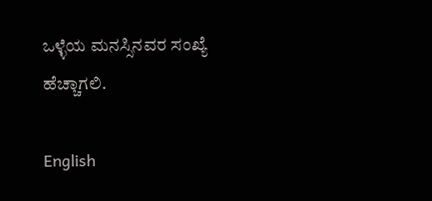ಒಳ್ಳೆಯ ಮನಸ್ಸಿನವರ ಸಂಖ್ಯೆ ಹೆಚ್ಚಾಗಲಿ.

English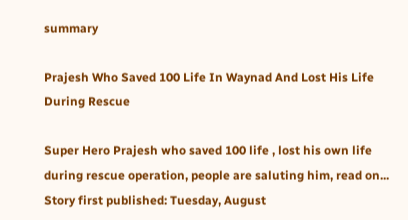summary

Prajesh Who Saved 100 Life In Waynad And Lost His Life During Rescue

Super Hero Prajesh who saved 100 life , lost his own life during rescue operation, people are saluting him, read on...
Story first published: Tuesday, August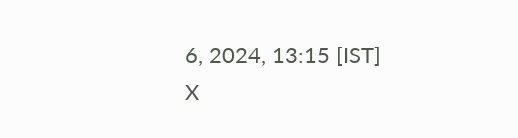6, 2024, 13:15 [IST]
X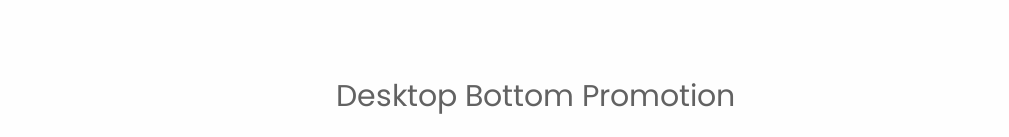Desktop Bottom Promotion